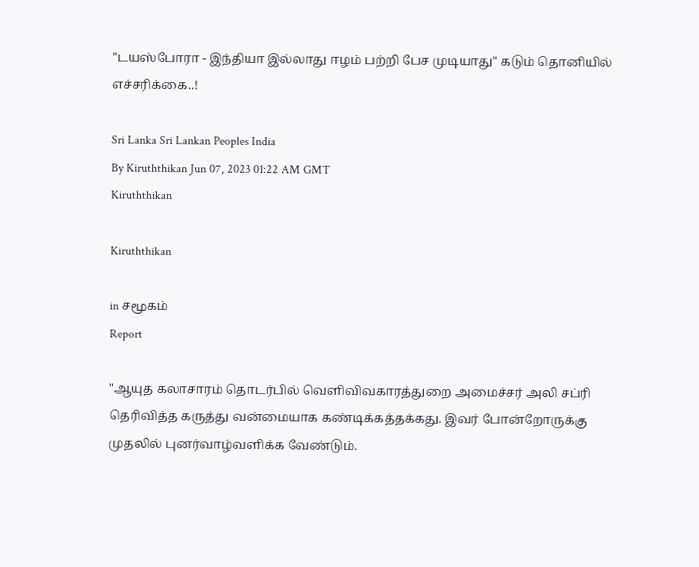"டயஸ்போரா - இந்தியா இல்லாது ஈழம் பற்றி பேச முடியாது" கடும் தொனியில் எச்சரிக்கை..!

Sri Lanka Sri Lankan Peoples India
By Kiruththikan Jun 07, 2023 01:22 AM GMT
Kiruththikan

Kiruththikan

in சமூகம்
Report

"ஆயுத கலாசாரம் தொடர்பில் வெளிவிவகாரத்துறை அமைச்சர் அலி சப்ரி தெரிவித்த கருத்து வன்மையாக கண்டிக்கத்தக்கது. இவர் போன்றோருக்கு முதலில் புனர்வாழ்வளிக்க வேண்டும்.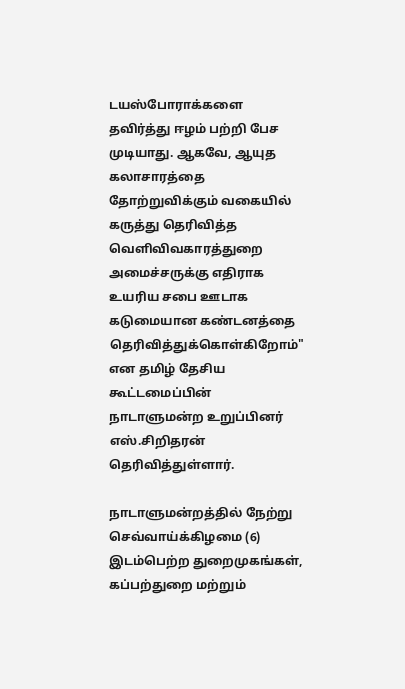டயஸ்போராக்களை தவிர்த்து ஈழம் பற்றி பேச முடியாது. ஆகவே, ஆயுத கலாசாரத்தை தோற்றுவிக்கும் வகையில் கருத்து தெரிவித்த வெளிவிவகாரத்துறை அமைச்சருக்கு எதிராக உயரிய சபை ஊடாக கடுமையான கண்டனத்தை தெரிவித்துக்கொள்கிறோம்" என தமிழ் தேசிய கூட்டமைப்பின் நாடாளுமன்ற உறுப்பினர் எஸ்.சிறிதரன் தெரிவித்துள்ளார்.

நாடாளுமன்றத்தில் நேற்று செவ்வாய்க்கிழமை (6) இடம்பெற்ற துறைமுகங்கள், கப்பற்துறை மற்றும்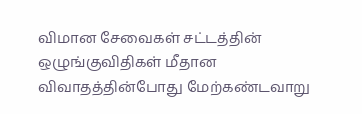விமான சேவைகள் சட்டத்தின் ஒழுங்குவிதிகள் மீதான விவாதத்தின்போது மேற்கண்டவாறு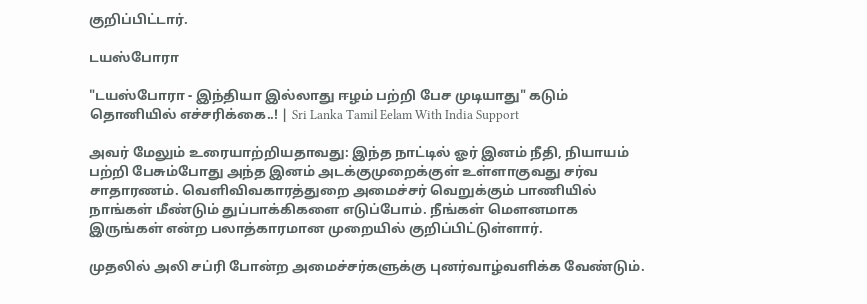குறிப்பிட்டார்.

டயஸ்போரா

"டயஸ்போரா - இந்தியா இல்லாது ஈழம் பற்றி பேச முடியாது" கடும் தொனியில் எச்சரிக்கை..! | Sri Lanka Tamil Eelam With India Support

அவர் மேலும் உரையாற்றியதாவது: இந்த நாட்டில் ஓர் இனம் நீதி, நியாயம் பற்றி பேசும்போது அந்த இனம் அடக்குமுறைக்குள் உள்ளாகுவது சர்வ சாதாரணம். வெளிவிவகாரத்துறை அமைச்சர் வெறுக்கும் பாணியில் நாங்கள் மீண்டும் துப்பாக்கிகளை எடுப்போம். நீங்கள் மௌனமாக இருங்கள் என்ற பலாத்காரமான முறையில் குறிப்பிட்டுள்ளார்.

முதலில் அலி சப்ரி போன்ற அமைச்சர்களுக்கு புனர்வாழ்வளிக்க வேண்டும்.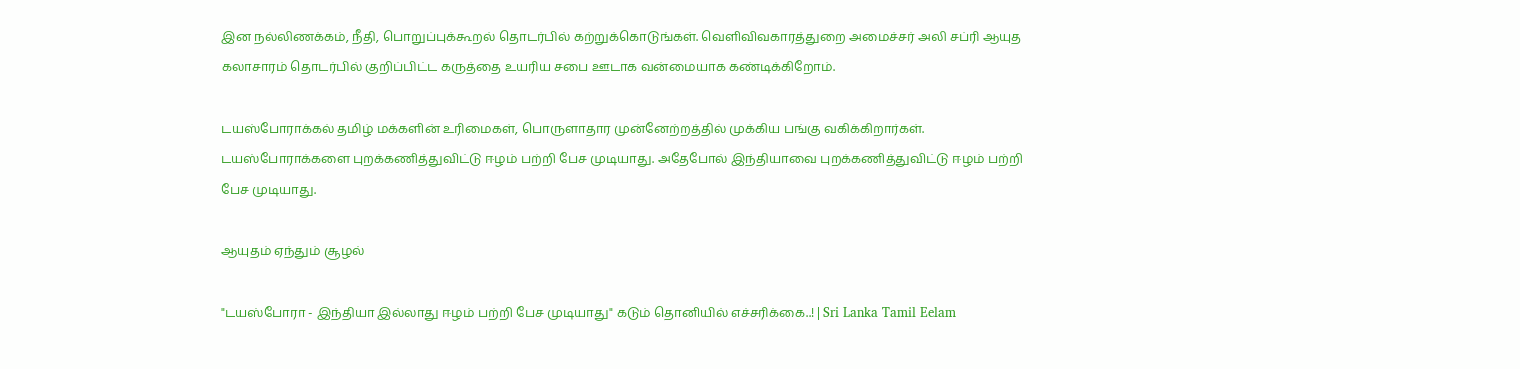இன நல்லிணக்கம், நீதி, பொறுப்புக்கூறல் தொடர்பில் கற்றுக்கொடுங்கள். வெளிவிவகாரத்துறை அமைச்சர் அலி சப்ரி ஆயுத கலாசாரம் தொடர்பில் குறிப்பிட்ட கருத்தை உயரிய சபை ஊடாக வன்மையாக கண்டிக்கிறோம்.

டயஸ்போராக்கல் தமிழ் மக்களின் உரிமைகள், பொருளாதார முன்னேற்றத்தில் முக்கிய பங்கு வகிக்கிறார்கள். டயஸ்போராக்களை புறக்கணித்துவிட்டு ஈழம் பற்றி பேச முடியாது. அதேபோல் இந்தியாவை புறக்கணித்துவிட்டு ஈழம் பற்றி பேச முடியாது.

ஆயுதம் ஏந்தும் சூழல்

"டயஸ்போரா - இந்தியா இல்லாது ஈழம் பற்றி பேச முடியாது" கடும் தொனியில் எச்சரிக்கை..! | Sri Lanka Tamil Eelam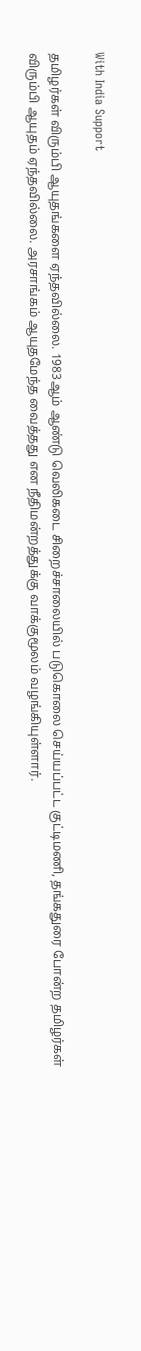With India Support

தமிழர்கள் விரும்பி ஆயுதங்களை ஏந்தவில்லை. 1983ஆம் ஆண்டு வெலிகடை சிறைச்சாலையில் படுகொலை செய்யப்பட்ட குட்டிமணி, தங்கதுரை போன்ற தமிழர்கள் விரும்பி ஆயுதம் ஏந்தவில்லை. அரசாங்கம் ஆயுதமேந்த வைத்தது என நீதிமன்றத்துக்கு வாக்குமூலம் வழங்கியுள்ளார்.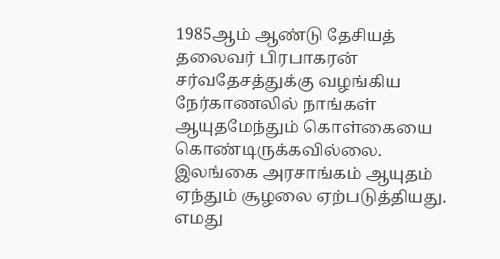1985ஆம் ஆண்டு தேசியத் தலைவர் பிரபாகரன் சர்வதேசத்துக்கு வழங்கிய நேர்காணலில் நாங்கள் ஆயுதமேந்தும் கொள்கையை கொண்டிருக்கவில்லை. இலங்கை அரசாங்கம் ஆயுதம் ஏந்தும் சூழலை ஏற்படுத்தியது. எமது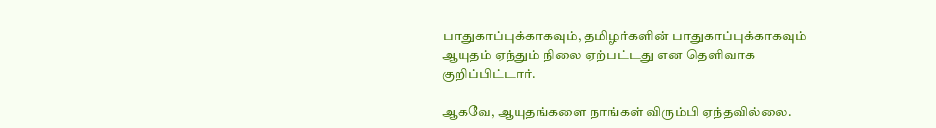பாதுகாப்புக்காகவும், தமிழர்களின் பாதுகாப்புக்காகவும் ஆயுதம் ஏந்தும் நிலை ஏற்பட்டது என தெளிவாக குறிப்பிட்டார்.

ஆகவே, ஆயுதங்களை நாங்கள் விரும்பி ஏந்தவில்லை.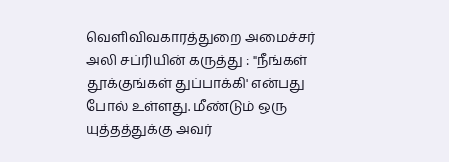வெளிவிவகாரத்துறை அமைச்சர் அலி சப்ரியின் கருத்து : "நீங்கள் தூக்குங்கள் துப்பாக்கி' என்பது போல் உள்ளது. மீண்டும் ஒரு யுத்தத்துக்கு அவர்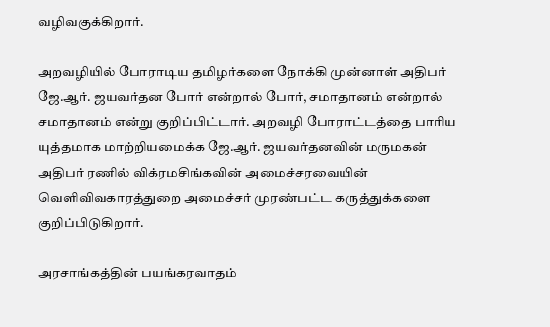வழிவகுக்கிறார்.

அறவழியில் போராடிய தமிழர்களை நோக்கி முன்னாள் அதிபர் ஜே.ஆர். ஜயவர்தன போர் என்றால் போர், சமாதானம் என்றால் சமாதானம் என்று குறிப்பிட்டார். அறவழி போராட்டத்தை பாரிய யுத்தமாக மாற்றியமைக்க ஜே.ஆர். ஜயவர்தனவின் மருமகன் அதிபர் ரணில் விக்ரமசிங்கவின் அமைச்சரவையின் வெளிவிவகாரத்துறை அமைச்சர் முரண்பட்ட கருத்துக்களை குறிப்பிடுகிறார்.

அரசாங்கத்தின் பயங்கரவாதம்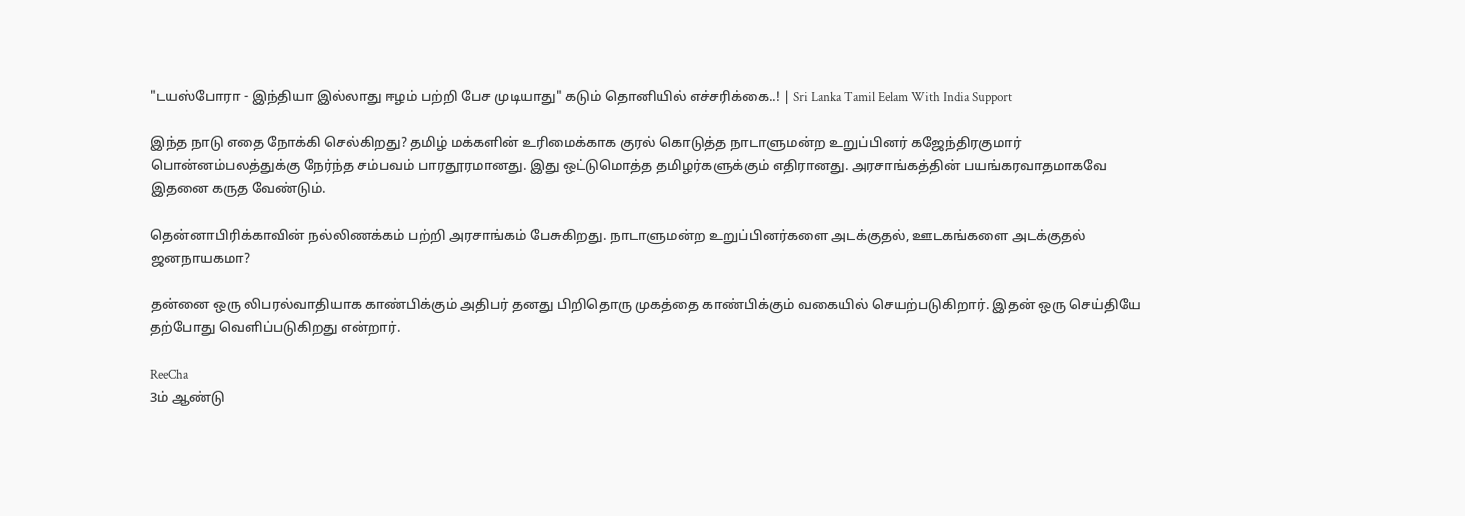"டயஸ்போரா - இந்தியா இல்லாது ஈழம் பற்றி பேச முடியாது" கடும் தொனியில் எச்சரிக்கை..! | Sri Lanka Tamil Eelam With India Support

இந்த நாடு எதை நோக்கி செல்கிறது? தமிழ் மக்களின் உரிமைக்காக குரல் கொடுத்த நாடாளுமன்ற உறுப்பினர் கஜேந்திரகுமார் பொன்னம்பலத்துக்கு நேர்ந்த சம்பவம் பாரதூரமானது. இது ஒட்டுமொத்த தமிழர்களுக்கும் எதிரானது. அரசாங்கத்தின் பயங்கரவாதமாகவே இதனை கருத வேண்டும்.

தென்னாபிரிக்காவின் நல்லிணக்கம் பற்றி அரசாங்கம் பேசுகிறது. நாடாளுமன்ற உறுப்பினர்களை அடக்குதல், ஊடகங்களை அடக்குதல் ஜனநாயகமா?

தன்னை ஒரு லிபரல்வாதியாக காண்பிக்கும் அதிபர் தனது பிறிதொரு முகத்தை காண்பிக்கும் வகையில் செயற்படுகிறார். இதன் ஒரு செய்தியே தற்போது வெளிப்படுகிறது என்றார்.

ReeCha
3ம் ஆண்டு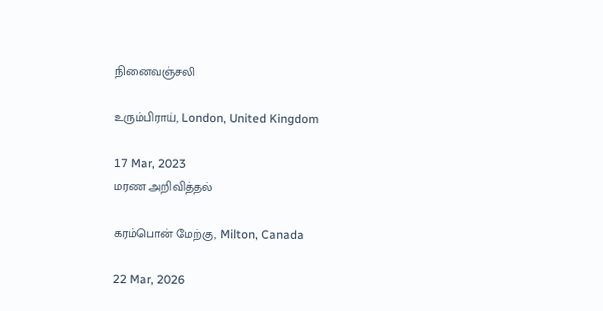நினைவஞ்சலி

உரும்பிராய், London, United Kingdom

17 Mar, 2023
மரண அறிவித்தல்

கரம்பொன் மேற்கு, Milton, Canada

22 Mar, 2026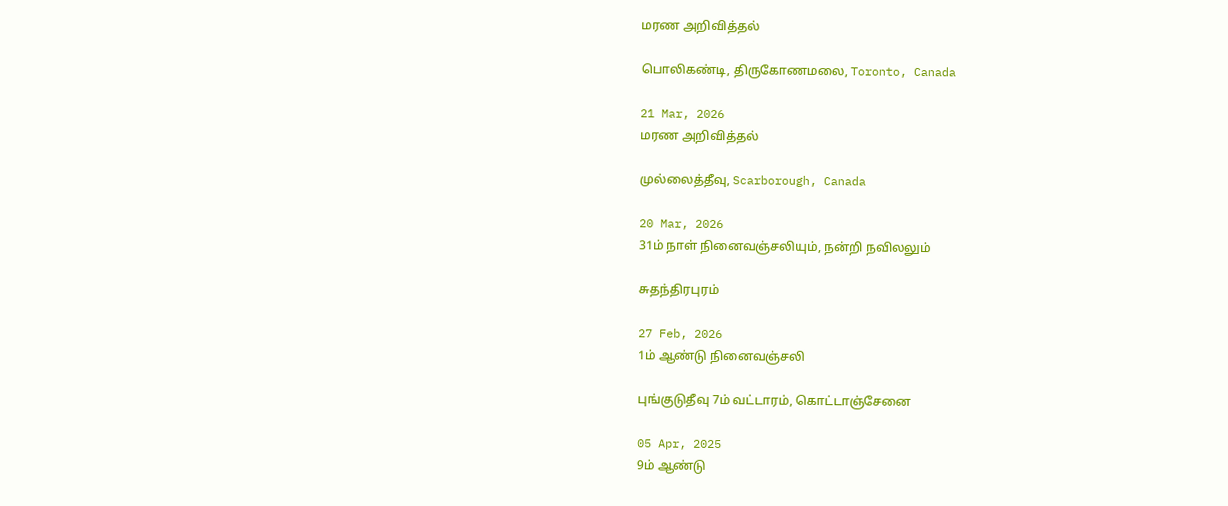மரண அறிவித்தல்

பொலிகண்டி, திருகோணமலை, Toronto, Canada

21 Mar, 2026
மரண அறிவித்தல்

முல்லைத்தீவு, Scarborough, Canada

20 Mar, 2026
31ம் நாள் நினைவஞ்சலியும், நன்றி நவிலலும்

சுதந்திரபுரம்

27 Feb, 2026
1ம் ஆண்டு நினைவஞ்சலி

புங்குடுதீவு 7ம் வட்டாரம், கொட்டாஞ்சேனை

05 Apr, 2025
9ம் ஆண்டு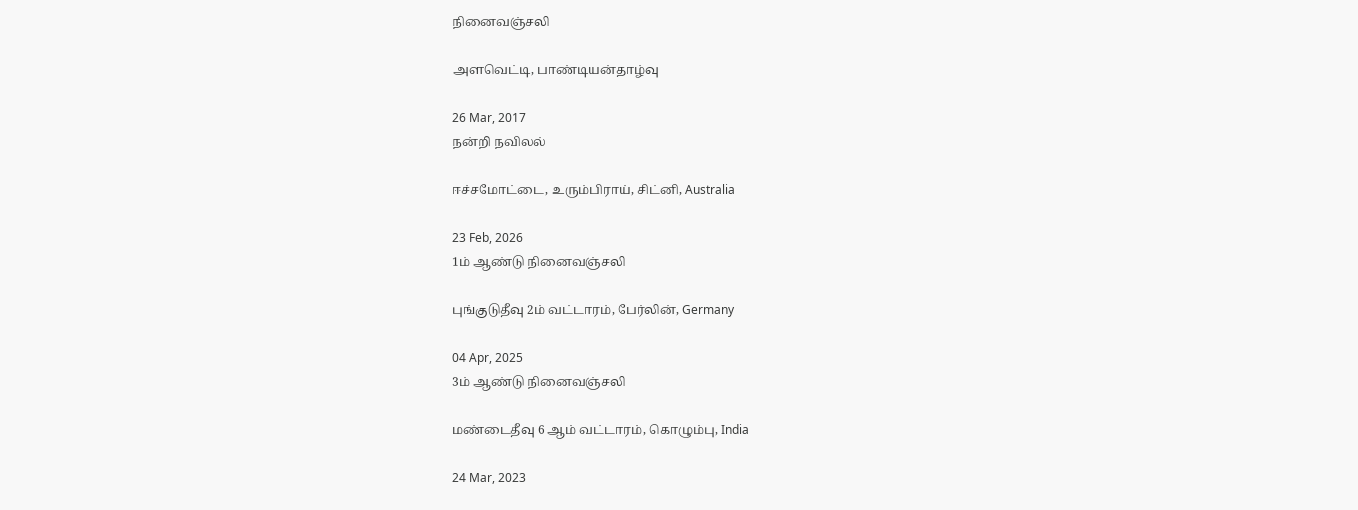நினைவஞ்சலி

அளவெட்டி, பாண்டியன்தாழ்வு

26 Mar, 2017
நன்றி நவிலல்

ஈச்சமோட்டை, உரும்பிராய், சிட்னி, Australia

23 Feb, 2026
1ம் ஆண்டு நினைவஞ்சலி

புங்குடுதீவு 2ம் வட்டாரம், பேர்லின், Germany

04 Apr, 2025
3ம் ஆண்டு நினைவஞ்சலி

மண்டைதீவு 6 ஆம் வட்டாரம், கொழும்பு, India

24 Mar, 2023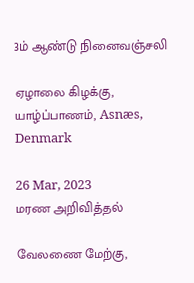3ம் ஆண்டு நினைவஞ்சலி

ஏழாலை கிழக்கு, யாழ்ப்பாணம், Asnæs, Denmark

26 Mar, 2023
மரண அறிவித்தல்

வேலணை மேற்கு,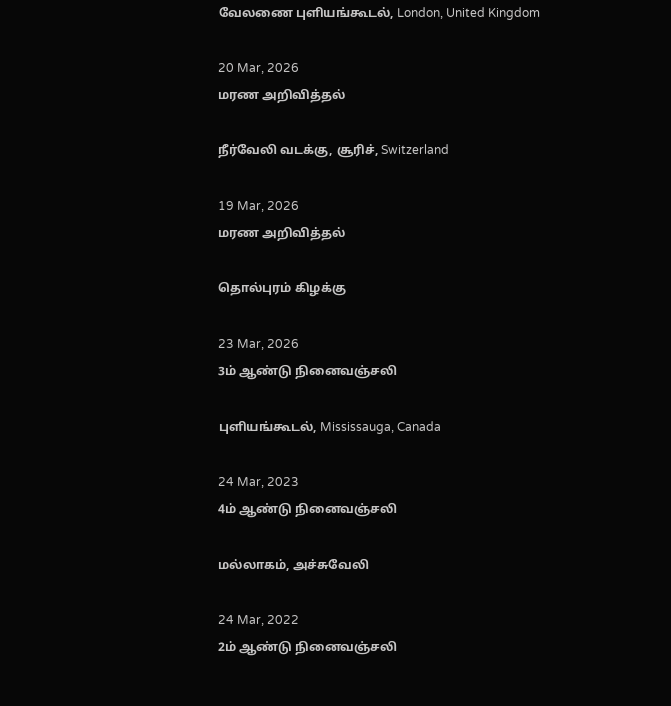வேலணை புளியங்கூடல், London, United Kingdom

20 Mar, 2026
மரண அறிவித்தல்

நீர்வேலி வடக்கு, சூரிச், Switzerland

19 Mar, 2026
மரண அறிவித்தல்

தொல்புரம் கிழக்கு

23 Mar, 2026
3ம் ஆண்டு நினைவஞ்சலி

புளியங்கூடல், Mississauga, Canada

24 Mar, 2023
4ம் ஆண்டு நினைவஞ்சலி

மல்லாகம், அச்சுவேலி

24 Mar, 2022
2ம் ஆண்டு நினைவஞ்சலி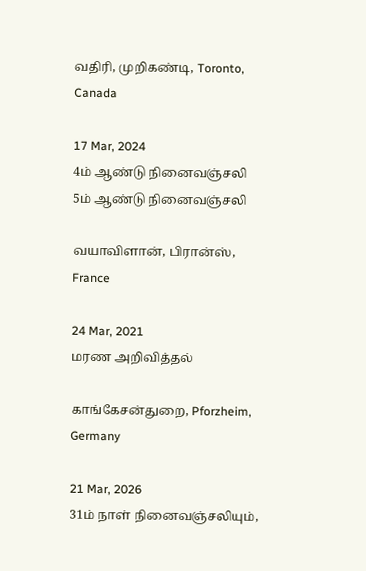வதிரி, முறிகண்டி, Toronto, Canada

17 Mar, 2024
4ம் ஆண்டு நினைவஞ்சலி
5ம் ஆண்டு நினைவஞ்சலி

வயாவிளான், பிரான்ஸ், France

24 Mar, 2021
மரண அறிவித்தல்

காங்கேசன்துறை, Pforzheim, Germany

21 Mar, 2026
31ம் நாள் நினைவஞ்சலியும்,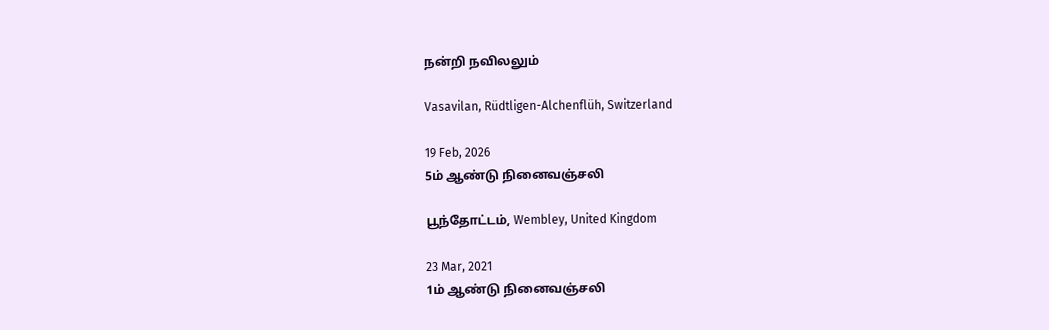நன்றி நவிலலும்

Vasavilan, Rüdtligen-Alchenflüh, Switzerland

19 Feb, 2026
5ம் ஆண்டு நினைவஞ்சலி

பூந்தோட்டம், Wembley, United Kingdom

23 Mar, 2021
1ம் ஆண்டு நினைவஞ்சலி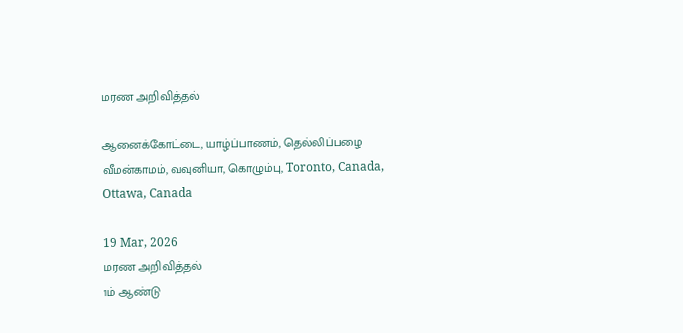மரண அறிவித்தல்

ஆனைக்கோட்டை, யாழ்ப்பாணம், தெல்லிப்பழை வீமன்காமம், வவுனியா, கொழும்பு, Toronto, Canada, Ottawa, Canada

19 Mar, 2026
மரண அறிவித்தல்
1ம் ஆண்டு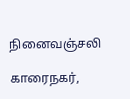நினைவஞ்சலி

காரைநகர்,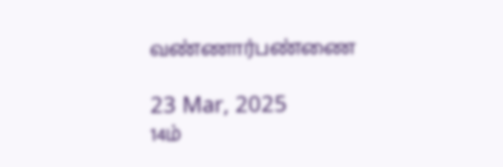வண்ணார்பண்ணை

23 Mar, 2025
14ம்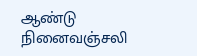ஆண்டு நினைவஞ்சலி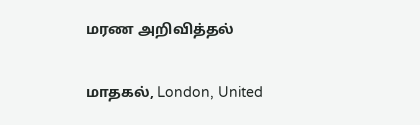மரண அறிவித்தல்

மாதகல், London, United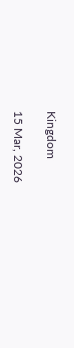Kingdom

15 Mar, 2026